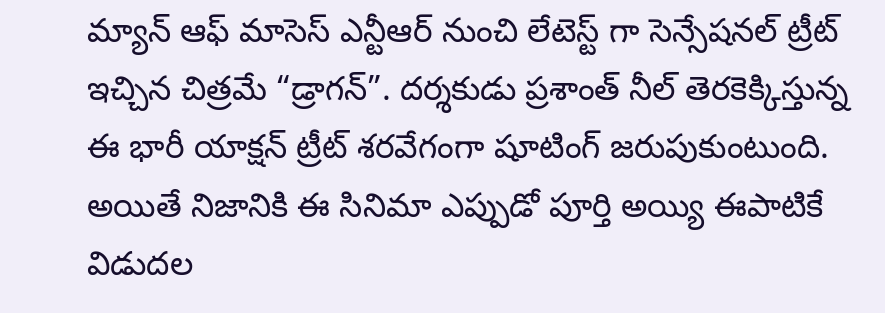మ్యాన్ ఆఫ్ మాసెస్ ఎన్టీఆర్ నుంచి లేటెస్ట్ గా సెన్సేషనల్ ట్రీట్ ఇచ్చిన చిత్రమే “డ్రాగన్”. దర్శకుడు ప్రశాంత్ నీల్ తెరకెక్కిస్తున్న ఈ భారీ యాక్షన్ ట్రీట్ శరవేగంగా షూటింగ్ జరుపుకుంటుంది. అయితే నిజానికి ఈ సినిమా ఎప్పుడో పూర్తి అయ్యి ఈపాటికే విడుదల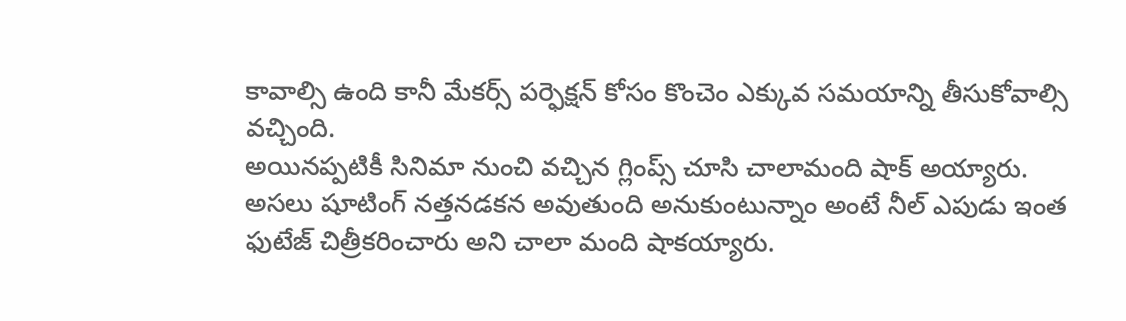కావాల్సి ఉంది కానీ మేకర్స్ పర్ఫెక్షన్ కోసం కొంచెం ఎక్కువ సమయాన్ని తీసుకోవాల్సి వచ్చింది.
అయినప్పటికీ సినిమా నుంచి వచ్చిన గ్లింప్స్ చూసి చాలామంది షాక్ అయ్యారు. అసలు షూటింగ్ నత్తనడకన అవుతుంది అనుకుంటున్నాం అంటే నీల్ ఎపుడు ఇంత ఫుటేజ్ చిత్రీకరించారు అని చాలా మంది షాకయ్యారు.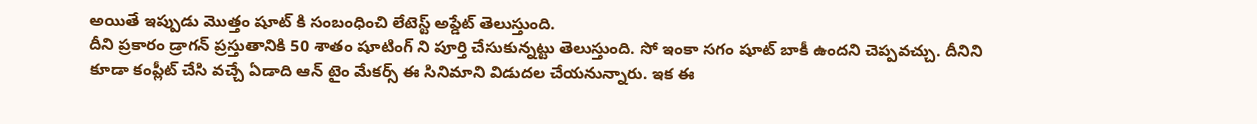అయితే ఇప్పుడు మొత్తం షూట్ కి సంబంధించి లేటెస్ట్ అప్డేట్ తెలుస్తుంది.
దీని ప్రకారం డ్రాగన్ ప్రస్తుతానికి 50 శాతం షూటింగ్ ని పూర్తి చేసుకున్నట్టు తెలుస్తుంది. సో ఇంకా సగం షూట్ బాకీ ఉందని చెప్పవచ్చు. దీనిని కూడా కంప్లీట్ చేసి వచ్చే ఏడాది ఆన్ టైం మేకర్స్ ఈ సినిమాని విడుదల చేయనున్నారు. ఇక ఈ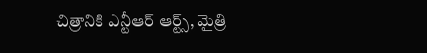చిత్రానికి ఎన్టీఆర్ ఆర్ట్స్, మైత్రి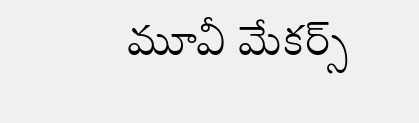మూవీ మేకర్స్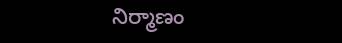నిర్మాణం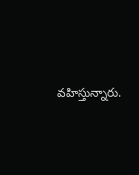వహిస్తున్నారు.